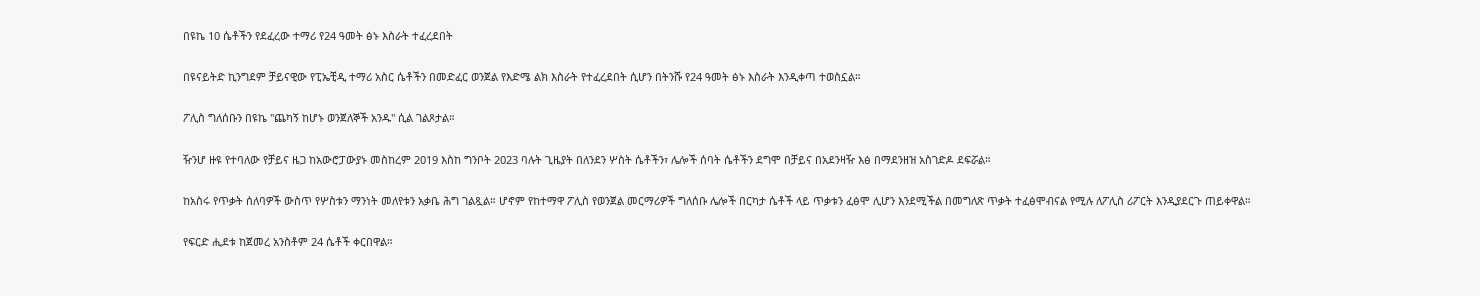በዩኬ 10 ሴቶችን የደፈረው ተማሪ የ24 ዓመት ፅኑ እስራት ተፈረደበት

በዩናይትድ ኪንግደም ቻይናዊው የፒኤቺዲ ተማሪ አስር ሴቶችን በመድፈር ወንጀል የእድሜ ልክ እስራት የተፈረደበት ሲሆን በትንሹ የ24 ዓመት ፅኑ እስራት እንዲቀጣ ተወስኗል።

ፖሊስ ግለሰቡን በዩኬ "ጨካኝ ከሆኑ ወንጀለኞች አንዱ" ሲል ገልጾታል።

ዥንሆ ዙዩ የተባለው የቻይና ዜጋ ከአውሮፓውያኑ መስከረም 2019 እስከ ግንቦት 2023 ባሉት ጊዜያት በለንደን ሦስት ሴቶችን፣ ሌሎች ሰባት ሴቶችን ደግሞ በቻይና በአደንዛዥ እፅ በማደንዘዝ አስገድዶ ደፍሯል።

ከአስሩ የጥቃት ሰለባዎች ውስጥ የሦስቱን ማንነት መለየቱን አቃቤ ሕግ ገልጿል። ሆኖም የከተማዋ ፖሊስ የወንጀል መርማሪዎች ግለሰቡ ሌሎች በርካታ ሴቶች ላይ ጥቃቱን ፈፅሞ ሊሆን እንደሚችል በመግለጽ ጥቃት ተፈፅሞብናል የሚሉ ለፖሊስ ሪፖርት እንዲያደርጉ ጠይቀዋል።

የፍርድ ሒደቱ ከጀመረ አንስቶም 24 ሴቶች ቀርበዋል።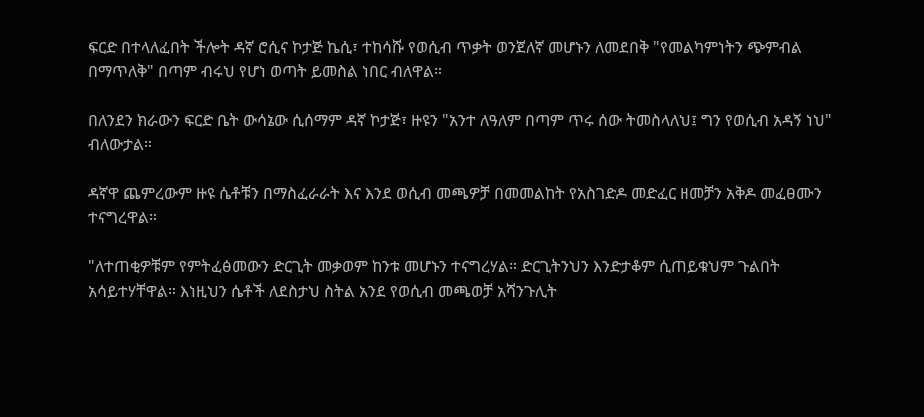ፍርድ በተላለፈበት ችሎት ዳኛ ሮሲና ኮታጅ ኬሲ፣ ተከሳሹ የወሲብ ጥቃት ወንጀለኛ መሆኑን ለመደበቅ "የመልካምነትን ጭምብል በማጥለቅ" በጣም ብሩህ የሆነ ወጣት ይመስል ነበር ብለዋል።

በለንደን ክራውን ፍርድ ቤት ውሳኔው ሲሰማም ዳኛ ኮታጅ፣ ዙዩን "አንተ ለዓለም በጣም ጥሩ ሰው ትመስላለህ፤ ግን የወሲብ አዳኝ ነህ" ብለውታል።

ዳኛዋ ጨምረውም ዙዩ ሴቶቹን በማስፈራራት እና እንደ ወሲብ መጫዎቻ በመመልከት የአስገድዶ መድፈር ዘመቻን አቅዶ መፈፀሙን ተናግረዋል።

"ለተጠቂዎቹም የምትፈፅመውን ድርጊት መቃወም ከንቱ መሆኑን ተናግረሃል። ድርጊትንህን እንድታቆም ሲጠይቁህም ጉልበት አሳይተሃቸዋል። እነዚህን ሴቶች ለደስታህ ስትል አንደ የወሲብ መጫወቻ አሻንጉሊት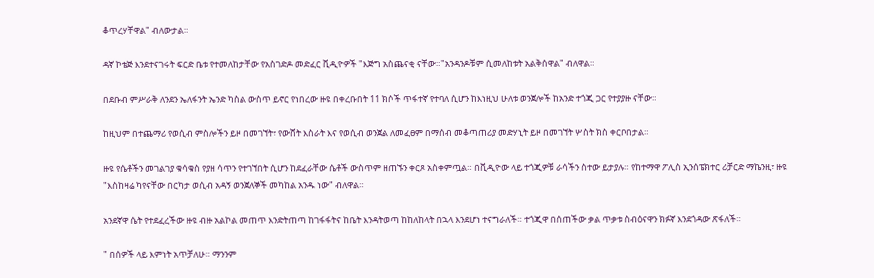ቆጥረሃቸዋል" ብለውታል።

ዳኛ ኮቴጅ እንደተናገሩት ፍርድ ቤቱ የተመለከታቸው የአስገድዶ መድፈር ቪዲዮዎች "እጅግ አስጨናቂ ናቸው።"አንዳንዶቹም ሲመለከቱት አልቅሰዋል" ብለዋል።

በደቡብ ምሥራቅ ለንደን ኤለፋንት ኤንድ ካስል ውስጥ ይኖር የነበረው ዙዩ በቀረቡበት 11 ክሶች ጥፋተኛ የተባለ ሲሆን ከእነዚህ ሁለቱ ወንጀሎች ከአንድ ተጎጂ ጋር የተያያዙ ናቸው።

ከዚህም በተጨማሪ የወሲብ ምስሎችን ይዞ በመገኘት፣ የውሸት እስራት እና የወሲብ ወንጀል ለመፈፀም በማሰብ መቆጣጠሪያ መድሃኒት ይዞ በመገኘት ሦስት ክስ ቀርቦበታል።

ዙዩ የሴቶችን መገልገያ ቁሳቁስ የያዘ ሳጥን የተገኘበት ሲሆን ከደፈራቸው ሴቶች ውስጥም ዘጠኙን ቀርጾ አስቀምጧል። በቪዲዮው ላይ ተጎጂዎቹ ራሳችን ስተው ይታያሉ። የከተማዋ ፖሊስ ኢንሰፔክተር ሪቻርድ ማኬንዚ፣ ዙዩ "እስከዛሬ ካየናቸው በርካታ ወሲብ አዳኝ ወንጀለኞች መካከል አንዱ ነው" ብለዋል።

አንደኛዋ ሴት የተደፈረችው ዙዩ ብዙ አልኮል መጠጥ እንድትጠጣ ከገፋፋትና ከቤት እንዳትወጣ ከከለከላት በኋላ እንደሆነ ተናግራለች። ተጎጂዋ በሰጠችው ቃል ጥቃቱ ስብዕናዋን ክፉኛ እንደጎዳው ጽፋለች።

" በሰዎች ላይ እምነት አጥቻለሁ። ማንንም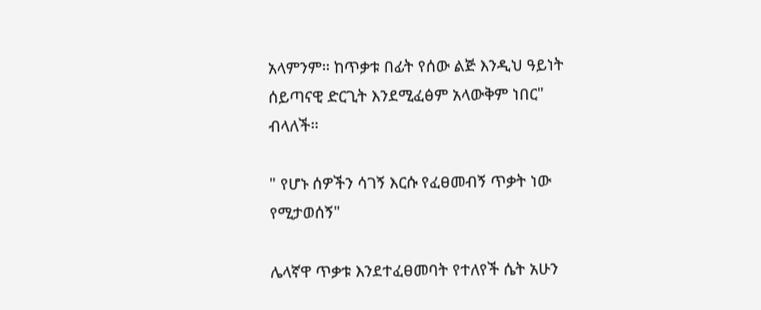አላምንም። ከጥቃቱ በፊት የሰው ልጅ እንዲህ ዓይነት ሰይጣናዊ ድርጊት እንደሚፈፅም አላውቅም ነበር" ብላለች።

" የሆኑ ሰዎችን ሳገኝ እርሱ የፈፀመብኝ ጥቃት ነው የሚታወሰኝ"

ሌላኛዋ ጥቃቱ እንደተፈፀመባት የተለየች ሴት አሁን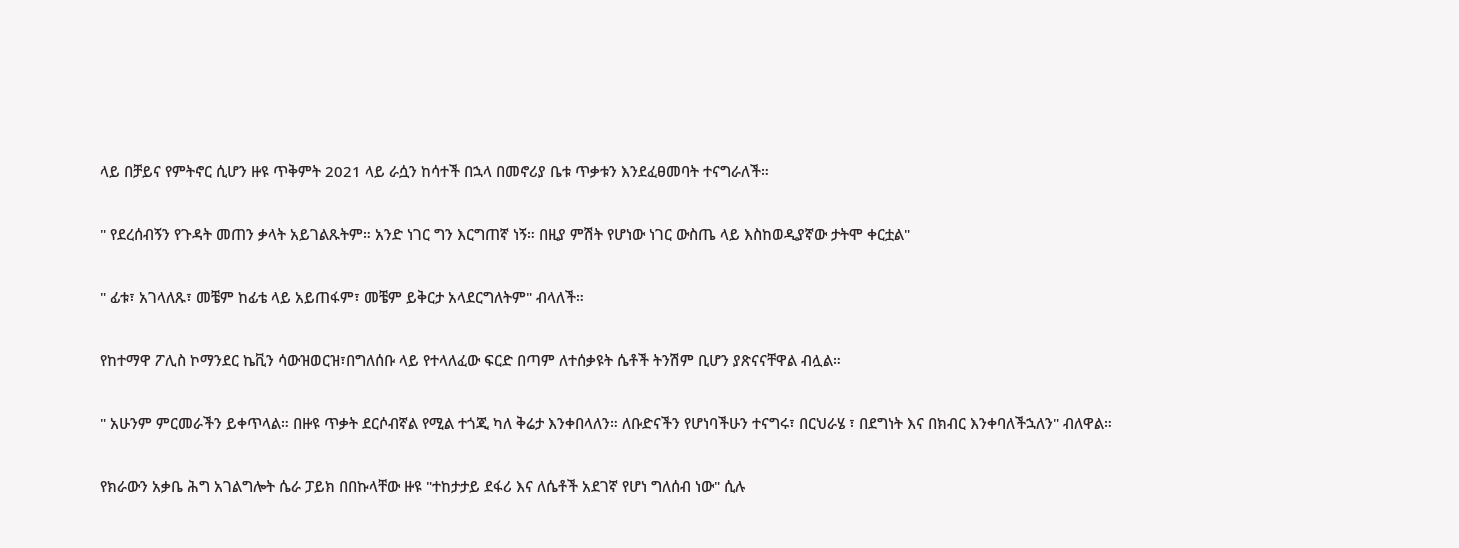ላይ በቻይና የምትኖር ሲሆን ዙዩ ጥቅምት 2021 ላይ ራሷን ከሳተች በኋላ በመኖሪያ ቤቱ ጥቃቱን እንደፈፀመባት ተናግራለች።

" የደረሰብኝን የጉዳት መጠን ቃላት አይገልጹትም። አንድ ነገር ግን እርግጠኛ ነኝ። በዚያ ምሽት የሆነው ነገር ውስጤ ላይ እስከወዲያኛው ታትሞ ቀርቷል"

" ፊቱ፣ አገላለጹ፣ መቼም ከፊቴ ላይ አይጠፋም፣ መቼም ይቅርታ አላደርግለትም" ብላለች።

የከተማዋ ፖሊስ ኮማንደር ኬቪን ሳውዝወርዝ፣በግለሰቡ ላይ የተላለፈው ፍርድ በጣም ለተሰቃዩት ሴቶች ትንሽም ቢሆን ያጽናናቸዋል ብሏል።

" አሁንም ምርመራችን ይቀጥላል። በዙዩ ጥቃት ደርሶብኛል የሚል ተጎጂ ካለ ቅሬታ እንቀበላለን። ለቡድናችን የሆነባችሁን ተናግሩ፣ በርህራሄ ፣ በደግነት እና በክብር እንቀባለችኋለን" ብለዋል።

የክራውን አቃቤ ሕግ አገልግሎት ሴራ ፓይክ በበኩላቸው ዙዩ "ተከታታይ ደፋሪ እና ለሴቶች አደገኛ የሆነ ግለሰብ ነው" ሲሉ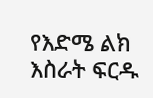የእድሜ ልክ እስራት ፍርዱ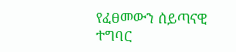የፈፀመውን ሰይጣናዊ ተግባር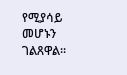የሚያሳይ መሆኑን ገልጸዋል።